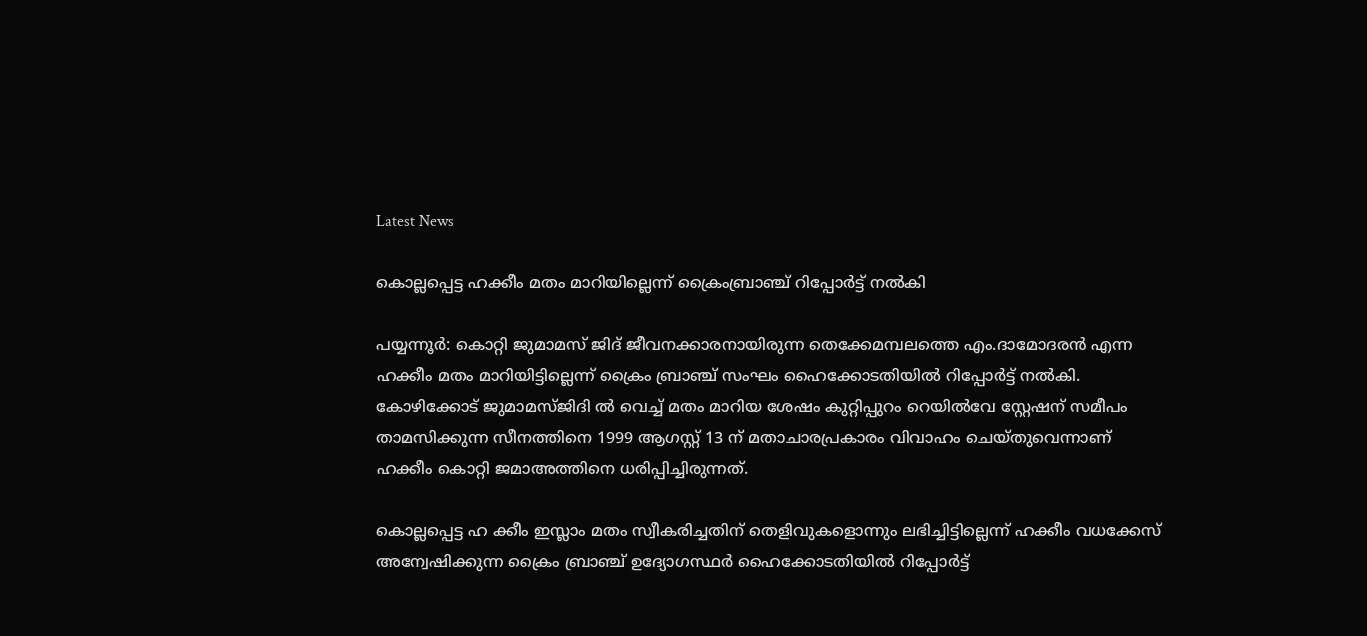Latest News

കൊല്ലപ്പെട്ട ഹക്കീം മതം മാറിയില്ലെന്ന് ക്രൈംബ്രാഞ്ച് റിപ്പോര്‍ട്ട് നല്‍കി

പയ്യന്നൂര്‍: കൊറ്റി ജുമാമസ് ജിദ് ജീവനക്കാരനായിരുന്ന തെക്കേമമ്പലത്തെ എം.ദാമോദരന്‍ എന്ന ഹക്കീം മതം മാറിയിട്ടില്ലെന്ന് ക്രൈം ബ്രാഞ്ച് സംഘം ഹൈക്കോടതിയില്‍ റിപ്പോര്‍ട്ട് നല്‍കി.
കോഴിക്കോട് ജുമാമസ്ജിദി ല്‍ വെച്ച് മതം മാറിയ ശേഷം കുറ്റിപ്പുറം റെയില്‍വേ സ്റ്റേഷന് സമീപം താമസിക്കുന്ന സീനത്തിനെ 1999 ആഗസ്റ്റ് 13 ന് മതാചാരപ്രകാരം വിവാഹം ചെയ്തുവെന്നാണ് ഹക്കീം കൊറ്റി ജമാഅത്തിനെ ധരിപ്പിച്ചിരുന്നത്.

കൊല്ലപ്പെട്ട ഹ ക്കീം ഇസ്ലാം മതം സ്വീകരിച്ചതിന് തെളിവുകളൊന്നും ലഭിച്ചിട്ടില്ലെന്ന് ഹക്കീം വധക്കേസ് അന്വേഷിക്കുന്ന ക്രൈം ബ്രാഞ്ച് ഉദ്യോഗസ്ഥര്‍ ഹൈക്കോടതിയില്‍ റിപ്പോര്‍ട്ട്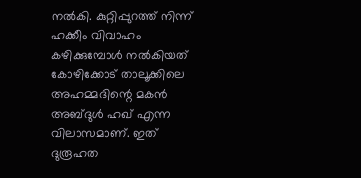നല്‍കി. കുറ്റിപ്പുറത്ത് നിന്ന് ഹക്കീം വിവാഹം കഴിക്കുമ്പോള്‍ നല്‍കിയത് കോഴിക്കോട് താലൂക്കിലെ അഹമ്മദിന്റെ മകന്‍ അബ്ദുള്‍ ഹഖ് എന്ന വിലാസമാണ്. ഇത് ദുരൂഹത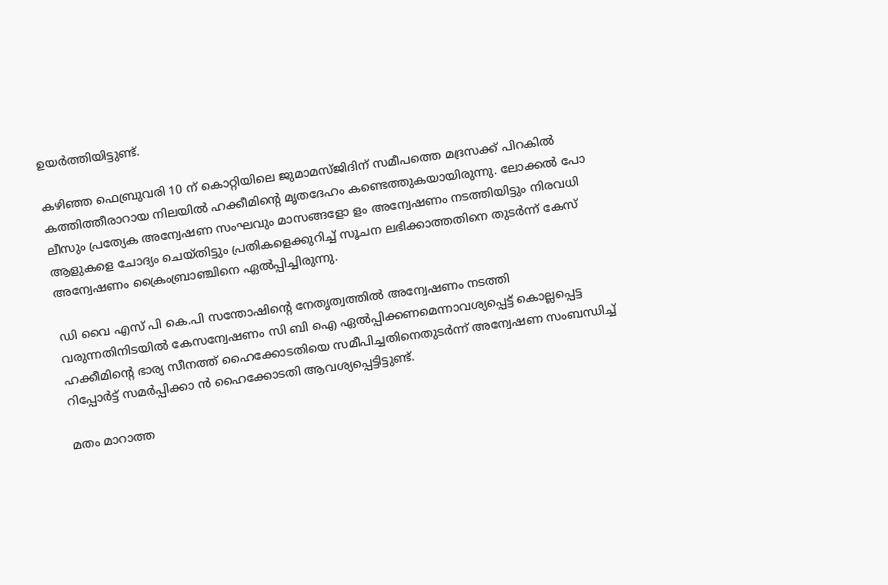ഉയര്‍ത്തിയിട്ടുണ്ട്.

കഴിഞ്ഞ ഫെബ്രുവരി 10 ന് കൊറ്റിയിലെ ജുമാമസ്ജിദിന് സമീപത്തെ മദ്രസക്ക് പിറകില്‍ കത്തിത്തീരാറായ നിലയില്‍ ഹക്കീമിന്റെ മൃതദേഹം കണ്ടെത്തുകയായിരുന്നു. ലോക്കല്‍ പോ ലീസും പ്രത്യേക അന്വേഷണ സംഘവും മാസങ്ങളോ ളം അന്വേഷണം നടത്തിയിട്ടും നിരവധി ആളുകളെ ചോദ്യം ചെയ്തിട്ടും പ്രതികളെക്കുറിച്ച് സൂചന ലഭിക്കാത്തതിനെ തുടര്‍ന്ന് കേസ് അന്വേഷണം ക്രൈംബ്രാഞ്ചിനെ ഏല്‍പ്പിച്ചിരുന്നു.

ഡി വൈ എസ് പി കെ.പി സന്തോഷിന്റെ നേതൃത്വത്തില്‍ അന്വേഷണം നടത്തി വരുന്നതിനിടയില്‍ കേസന്വേഷണം സി ബി ഐ ഏല്‍പ്പിക്കണമെന്നാവശ്യപ്പെട്ട് കൊല്ലപ്പെട്ട ഹക്കീമിന്റെ ഭാര്യ സീനത്ത് ഹൈക്കോടതിയെ സമീപിച്ചതിനെതുടര്‍ന്ന് അന്വേഷണ സംബന്ധിച്ച് റിപ്പോര്‍ട്ട് സമര്‍പ്പിക്കാ ന്‍ ഹൈക്കോടതി ആവശ്യപ്പെട്ടിട്ടുണ്ട്.

മതം മാറാത്ത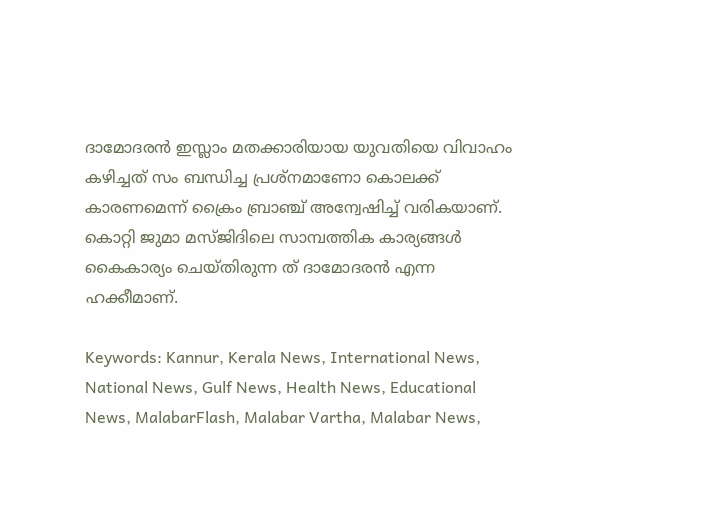ദാമോദരന്‍ ഇസ്ലാം മതക്കാരിയായ യുവതിയെ വിവാഹം കഴിച്ചത് സം ബന്ധിച്ച പ്രശ്‌നമാണോ കൊലക്ക് കാരണമെന്ന് ക്രൈം ബ്രാഞ്ച് അന്വേഷിച്ച് വരികയാണ്. കൊറ്റി ജുമാ മസ്ജിദിലെ സാമ്പത്തിക കാര്യങ്ങള്‍ കൈകാര്യം ചെയ്തിരുന്ന ത് ദാമോദരന്‍ എന്ന ഹക്കീമാണ്.

Keywords: Kannur, Kerala News, International News, National News, Gulf News, Health News, Educational News, MalabarFlash, Malabar Vartha, Malabar News,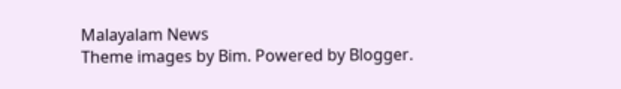Malayalam News
Theme images by Bim. Powered by Blogger.